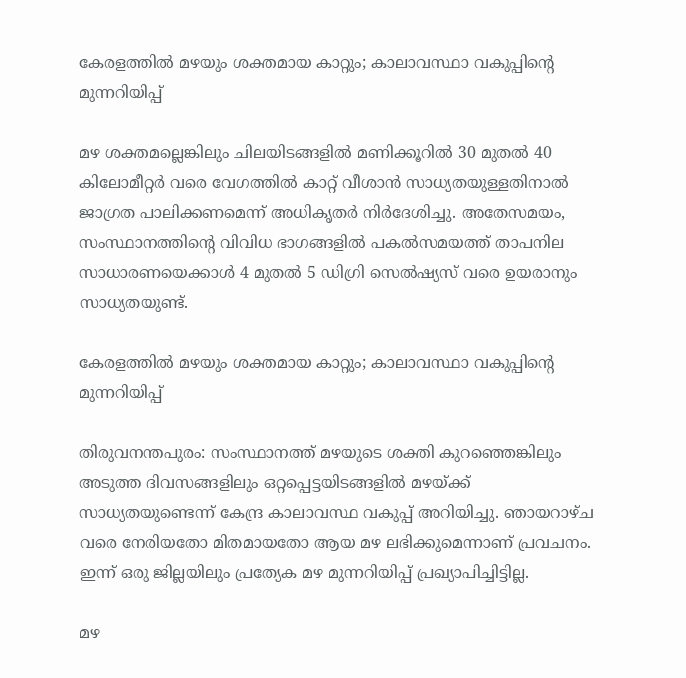കേരളത്തിൽ മഴയും ശക്തമായ കാറ്റും; കാലാവസ്ഥാ വകുപ്പിന്റെ മുന്നറിയിപ്പ്

മഴ ശക്തമല്ലെങ്കിലും ചിലയിടങ്ങളിൽ മണിക്കൂറിൽ 30 മുതൽ 40 കിലോമീറ്റർ വരെ വേഗത്തിൽ കാറ്റ് വീശാൻ സാധ്യതയുള്ളതിനാൽ ജാഗ്രത പാലിക്കണമെന്ന് അധികൃതർ നിർദേശിച്ചു. അതേസമയം, സംസ്ഥാനത്തിന്റെ വിവിധ ഭാഗങ്ങളിൽ പകൽസമയത്ത് താപനില സാധാരണയെക്കാൾ 4 മുതൽ 5 ഡിഗ്രി സെൽഷ്യസ് വരെ ഉയരാനും സാധ്യതയുണ്ട്.

കേരളത്തിൽ മഴയും ശക്തമായ കാറ്റും; കാലാവസ്ഥാ വകുപ്പിന്റെ മുന്നറിയിപ്പ്

തിരുവനന്തപുരം: സംസ്ഥാനത്ത് മഴയുടെ ശക്തി കുറഞ്ഞെങ്കിലും അടുത്ത ദിവസങ്ങളിലും ഒറ്റപ്പെട്ടയിടങ്ങളിൽ മഴയ്ക്ക് സാധ്യതയുണ്ടെന്ന് കേന്ദ്ര കാലാവസ്ഥ വകുപ്പ് അറിയിച്ചു. ഞായറാഴ്ച വരെ നേരിയതോ മിതമായതോ ആയ മഴ ലഭിക്കുമെന്നാണ് പ്രവചനം. ഇന്ന് ഒരു ജില്ലയിലും പ്രത്യേക മഴ മുന്നറിയിപ്പ് പ്രഖ്യാപിച്ചിട്ടില്ല.

മഴ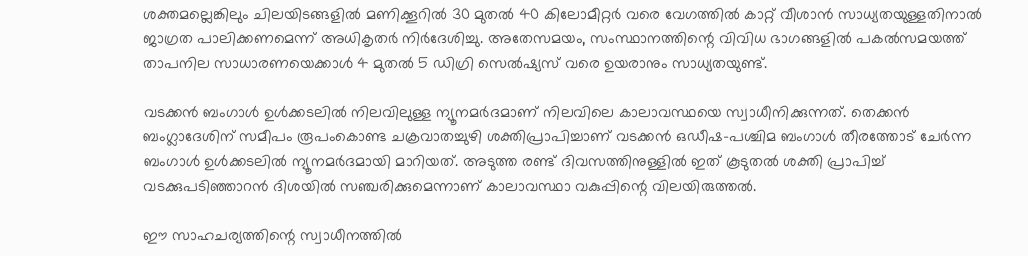ശക്തമല്ലെങ്കിലും ചിലയിടങ്ങളിൽ മണിക്കൂറിൽ 30 മുതൽ 40 കിലോമീറ്റർ വരെ വേഗത്തിൽ കാറ്റ് വീശാൻ സാധ്യതയുള്ളതിനാൽ ജാഗ്രത പാലിക്കണമെന്ന് അധികൃതർ നിർദേശിച്ചു. അതേസമയം, സംസ്ഥാനത്തിന്റെ വിവിധ ഭാഗങ്ങളിൽ പകൽസമയത്ത് താപനില സാധാരണയെക്കാൾ 4 മുതൽ 5 ഡിഗ്രി സെൽഷ്യസ് വരെ ഉയരാനും സാധ്യതയുണ്ട്.

വടക്കൻ ബംഗാൾ ഉൾക്കടലിൽ നിലവിലുള്ള ന്യൂനമർദമാണ് നിലവിലെ കാലാവസ്ഥയെ സ്വാധീനിക്കുന്നത്. തെക്കൻ ബംഗ്ലാദേശിന് സമീപം രൂപംകൊണ്ട ചക്രവാതച്ചുഴി ശക്തിപ്രാപിച്ചാണ് വടക്കൻ ഒഡീഷ–പശ്ചിമ ബംഗാൾ തീരത്തോട് ചേർന്ന ബംഗാൾ ഉൾക്കടലിൽ ന്യൂനമർദമായി മാറിയത്. അടുത്ത രണ്ട് ദിവസത്തിനുള്ളിൽ ഇത് കൂടുതൽ ശക്തി പ്രാപിച്ച് വടക്കുപടിഞ്ഞാറൻ ദിശയിൽ സഞ്ചരിക്കുമെന്നാണ് കാലാവസ്ഥാ വകുപ്പിന്റെ വിലയിരുത്തൽ.

ഈ സാഹചര്യത്തിന്റെ സ്വാധീനത്തിൽ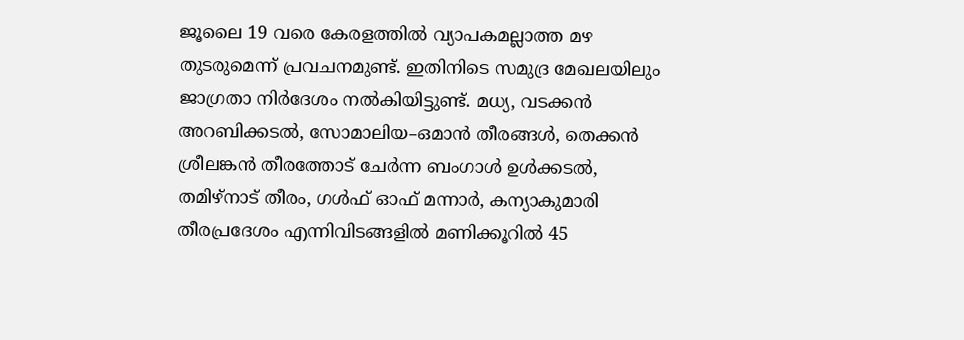ജൂലൈ 19 വരെ കേരളത്തിൽ വ്യാപകമല്ലാത്ത മഴ തുടരുമെന്ന് പ്രവചനമുണ്ട്. ഇതിനിടെ സമുദ്ര മേഖലയിലും ജാഗ്രതാ നിർദേശം നൽകിയിട്ടുണ്ട്. മധ്യ, വടക്കൻ അറബിക്കടൽ, സോമാലിയ–ഒമാൻ തീരങ്ങൾ, തെക്കൻ ശ്രീലങ്കൻ തീരത്തോട് ചേർന്ന ബംഗാൾ ഉൾക്കടൽ, തമിഴ്നാട് തീരം, ഗൾഫ് ഓഫ് മന്നാർ, കന്യാകുമാരി തീരപ്രദേശം എന്നിവിടങ്ങളിൽ മണിക്കൂറിൽ 45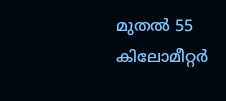മുതൽ 55 കിലോമീറ്റർ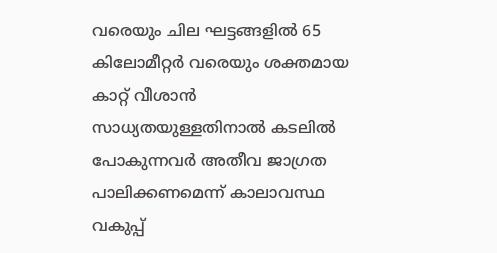വരെയും ചില ഘട്ടങ്ങളിൽ 65 കിലോമീറ്റർ വരെയും ശക്തമായ കാറ്റ് വീശാൻ സാധ്യതയുള്ളതിനാൽ കടലിൽ പോകുന്നവർ അതീവ ജാഗ്രത പാലിക്കണമെന്ന് കാലാവസ്ഥ വകുപ്പ്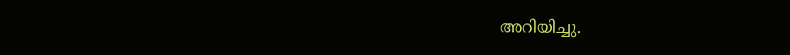അറിയിച്ചു.